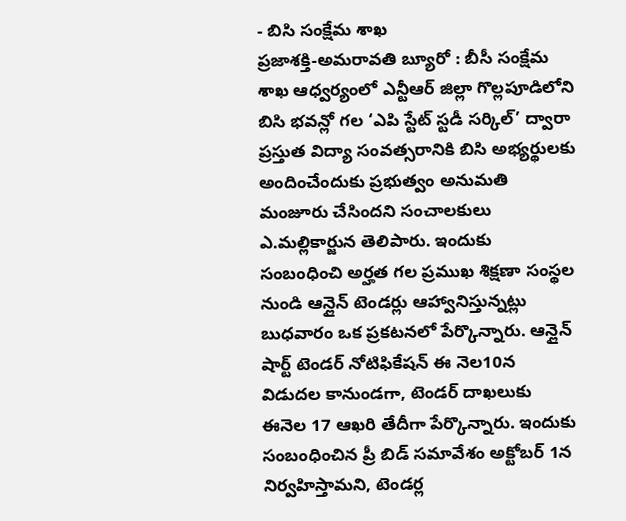- బిసి సంక్షేమ శాఖ
ప్రజాశక్తి-అమరావతి బ్యూరో : బీసీ సంక్షేమ శాఖ ఆధ్వర్యంలో ఎన్టీఆర్ జిల్లా గొల్లపూడిలోని బిసి భవన్లో గల ‘ఎపి స్టేట్ స్టడీ సర్కిల్’ ద్వారా ప్రస్తుత విద్యా సంవత్సరానికి బిసి అభ్యర్థులకు అందించేందుకు ప్రభుత్వం అనుమతి మంజూరు చేసిందని సంచాలకులు ఎ.మల్లికార్జున తెలిపారు. ఇందుకు సంబంధించి అర్హత గల ప్రముఖ శిక్షణా సంస్థల నుండి ఆన్లైన్ టెండర్లు ఆహ్వానిస్తున్నట్లు బుధవారం ఒక ప్రకటనలో పేర్కొన్నారు. ఆన్లైన్ షార్ట్ టెండర్ నోటిఫికేషన్ ఈ నెల10న విడుదల కానుండగా, టెండర్ దాఖలుకు ఈనెల 17 ఆఖరి తేదీగా పేర్కొన్నారు. ఇందుకు సంబంధించిన ప్రీ బిడ్ సమావేశం అక్టోబర్ 1న నిర్వహిస్తామని, టెండర్ల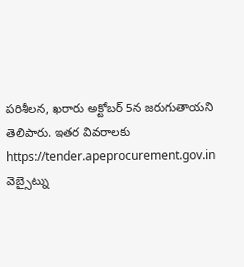పరిశీలన, ఖరారు అక్టోబర్ 5న జరుగుతాయని తెలిపారు. ఇతర వివరాలకు https://tender.apeprocurement.gov.in వెబ్సైట్ను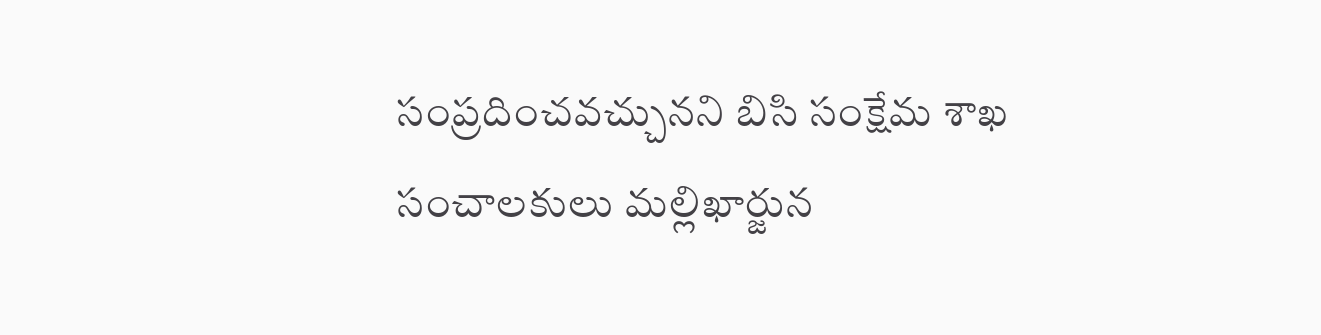సంప్రదించవచ్చునని బిసి సంక్షేమ శాఖ సంచాలకులు మల్లిఖార్జున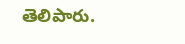తెలిపారు.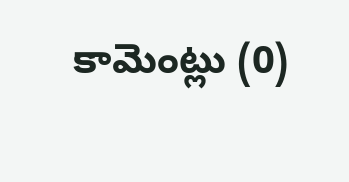కామెంట్లు (0)